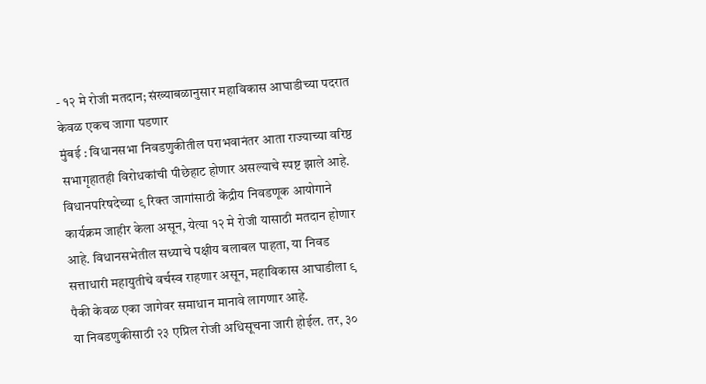- १२ मे रोजी मतदान; संख्याबळानुसार महाविकास आघाडीच्या पदरात केवळ एकच जागा पडणार
मुंबई : विधानसभा निवडणुकीतील पराभवानंतर आता राज्याच्या वरिष्ठ सभागृहातही विरोधकांची पीछेहाट होणार असल्याचे स्पष्ट झाले आहे. विधानपरिषदेच्या ९ रिक्त जागांसाठी केंद्रीय निवडणूक आयोगाने कार्यक्रम जाहीर केला असून, येत्या १२ मे रोजी यासाठी मतदान होणार आहे. विधानसभेतील सध्याचे पक्षीय बलाबल पाहता, या निवड सत्ताधारी महायुतीचे वर्चस्व राहणार असून, महाविकास आघाडीला ९ पैकी केवळ एका जागेवर समाधान मानावे लागणार आहे.
या निवडणुकीसाठी २३ एप्रिल रोजी अधिसूचना जारी होईल. तर, ३०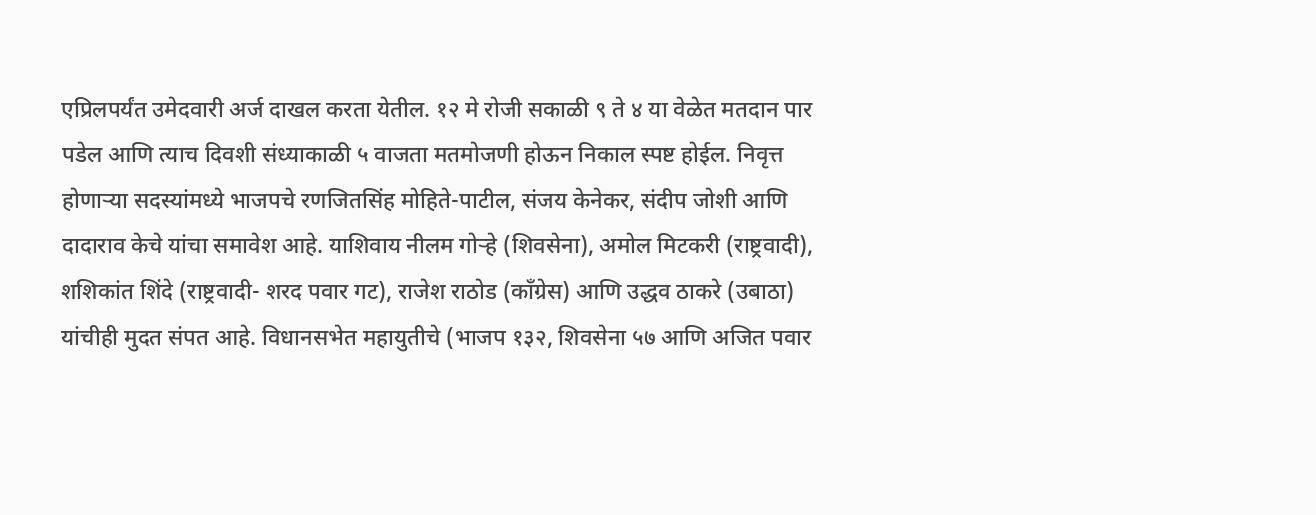एप्रिलपर्यंत उमेदवारी अर्ज दाखल करता येतील. १२ मे रोजी सकाळी ९ ते ४ या वेळेत मतदान पार पडेल आणि त्याच दिवशी संध्याकाळी ५ वाजता मतमोजणी होऊन निकाल स्पष्ट होईल. निवृत्त होणाऱ्या सदस्यांमध्ये भाजपचे रणजितसिंह मोहिते-पाटील, संजय केनेकर, संदीप जोशी आणि दादाराव केचे यांचा समावेश आहे. याशिवाय नीलम गोऱ्हे (शिवसेना), अमोल मिटकरी (राष्ट्रवादी), शशिकांत शिंदे (राष्ट्रवादी- शरद पवार गट), राजेश राठोड (काँग्रेस) आणि उद्धव ठाकरे (उबाठा) यांचीही मुदत संपत आहे. विधानसभेत महायुतीचे (भाजप १३२, शिवसेना ५७ आणि अजित पवार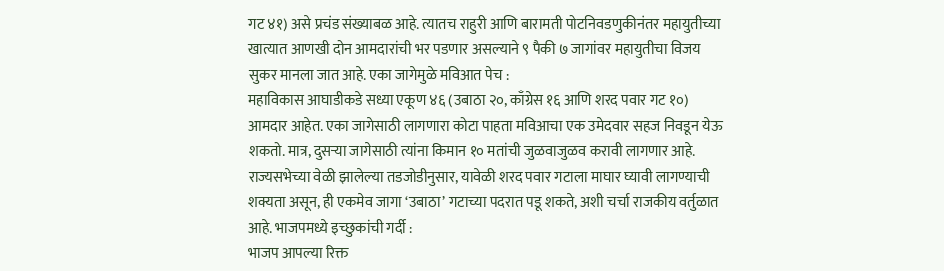गट ४१) असे प्रचंड संख्याबळ आहे. त्यातच राहुरी आणि बारामती पोटनिवडणुकीनंतर महायुतीच्या खात्यात आणखी दोन आमदारांची भर पडणार असल्याने ९ पैकी ७ जागांवर महायुतीचा विजय सुकर मानला जात आहे. एका जागेमुळे मविआत पेच :
महाविकास आघाडीकडे सध्या एकूण ४६ (उबाठा २०, काँग्रेस १६ आणि शरद पवार गट १०) आमदार आहेत. एका जागेसाठी लागणारा कोटा पाहता मविआचा एक उमेदवार सहज निवडून येऊ शकतो. मात्र, दुसऱ्या जागेसाठी त्यांना किमान १० मतांची जुळवाजुळव करावी लागणार आहे. राज्यसभेच्या वेळी झालेल्या तडजोडीनुसार, यावेळी शरद पवार गटाला माघार घ्यावी लागण्याची शक्यता असून, ही एकमेव जागा ‘उबाठा’ गटाच्या पदरात पडू शकते, अशी चर्चा राजकीय वर्तुळात आहे. भाजपमध्ये इच्छुकांची गर्दी :
भाजप आपल्या रिक्त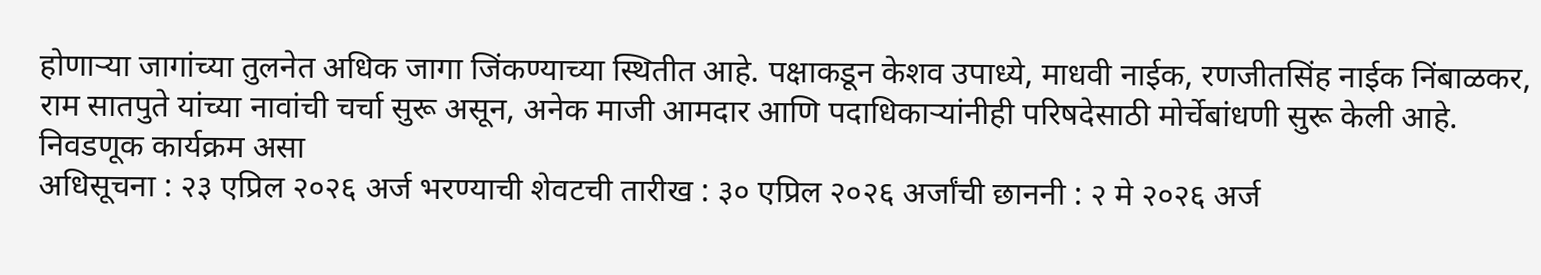होणाऱ्या जागांच्या तुलनेत अधिक जागा जिंकण्याच्या स्थितीत आहे. पक्षाकडून केशव उपाध्ये, माधवी नाईक, रणजीतसिंह नाईक निंबाळकर, राम सातपुते यांच्या नावांची चर्चा सुरू असून, अनेक माजी आमदार आणि पदाधिकाऱ्यांनीही परिषदेसाठी मोर्चेबांधणी सुरू केली आहे.
निवडणूक कार्यक्रम असा
अधिसूचना : २३ एप्रिल २०२६ अर्ज भरण्याची शेवटची तारीख : ३० एप्रिल २०२६ अर्जांची छाननी : २ मे २०२६ अर्ज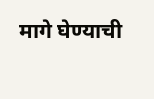मागे घेण्याची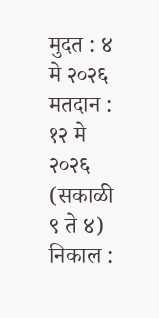मुदत : ४ मे २०२६ मतदान : १२ मे २०२६ (सकाळी ९ ते ४) निकाल :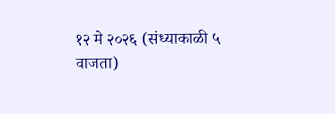१२ मे २०२६ (संध्याकाळी ५ वाजता)